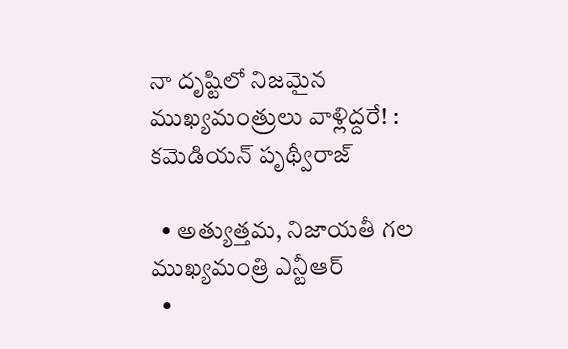నా దృష్టిలో నిజమైన ముఖ్యమంత్రులు వాళ్లిద్దరే! : కమెడియన్ పృథ్వీరాజ్

  • అత్యుత్తమ, నిజాయతీ గల ముఖ్యమంత్రి ఎన్టీఆర్
  •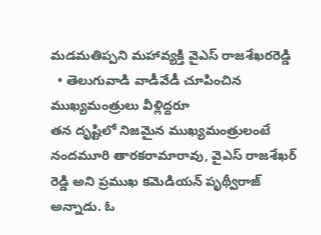మడమతిప్పని మహావ్యక్తి వైఎస్ రాజశేఖరరెడ్డి
  • తెలుగువాడి వాడీవేడీ చూపించిన ముఖ్యమంత్రులు వీళ్లిద్దరూ
తన దృష్టిలో నిజమైన ముఖ్యమంత్రులంటే నందమూరి తారకరామారావు, వైఎస్ రాజశేఖర్ రెడ్డి అని ప్రముఖ కమెడియన్ పృథ్వీరాజ్ అన్నాడు. ఓ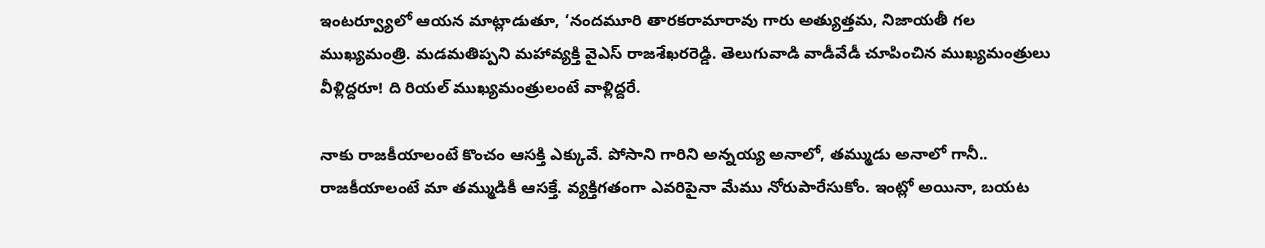ఇంటర్వ్యూలో ఆయన మాట్లాడుతూ, ‘నందమూరి తారకరామారావు గారు అత్యుత్తమ, నిజాయతీ గల ముఖ్యమంత్రి. మడమతిప్పని మహావ్యక్తి వైఎస్ రాజశేఖరరెడ్డి. తెలుగువాడి వాడీవేడీ చూపించిన ముఖ్యమంత్రులు వీళ్లిద్దరూ! ది రియల్ ముఖ్యమంత్రులంటే వాళ్లిద్దరే.

నాకు రాజకీయాలంటే కొంచం ఆసక్తి ఎక్కువే. పోసాని గారిని అన్నయ్య అనాలో, తమ్ముడు అనాలో గానీ.. రాజకీయాలంటే మా తమ్ముడికీ ఆసక్తే. వ్యక్తిగతంగా ఎవరిపైనా మేము నోరుపారేసుకోం. ఇంట్లో అయినా, బయట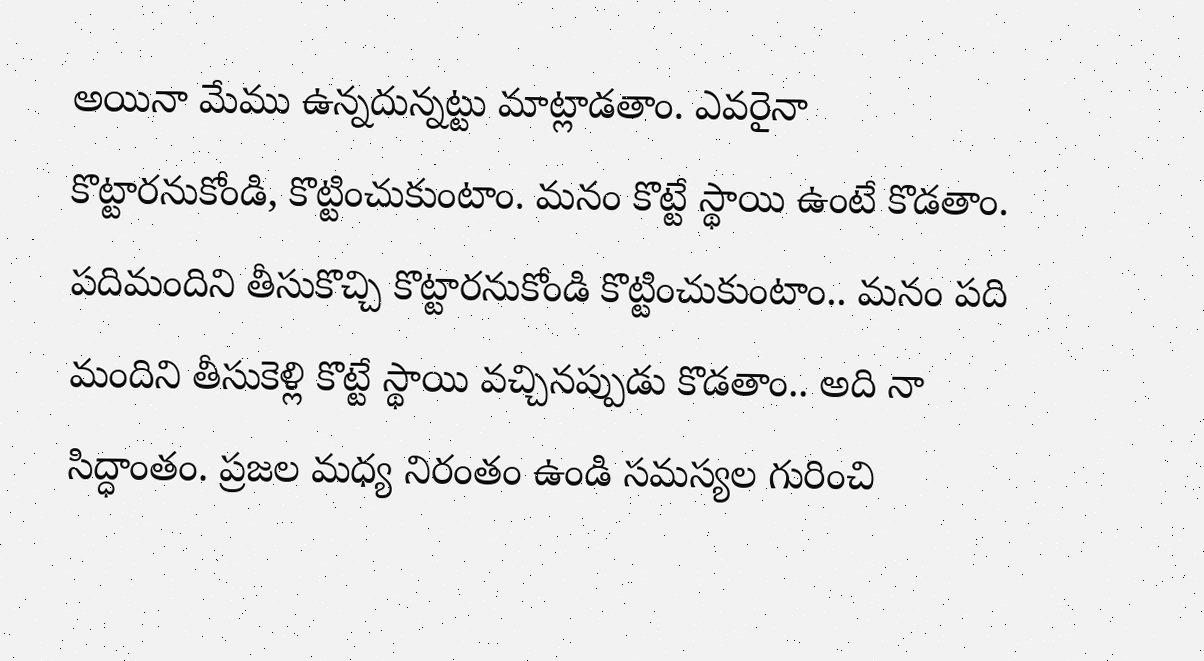అయినా మేము ఉన్నదున్నట్టు మాట్లాడతాం. ఎవరైనా కొట్టారనుకోండి, కొట్టించుకుంటాం. మనం కొట్టే స్థాయి ఉంటే కొడతాం. పదిమందిని తీసుకొచ్చి కొట్టారనుకోండి కొట్టించుకుంటాం.. మనం పది మందిని తీసుకెళ్లి కొట్టే స్థాయి వచ్చినప్పుడు కొడతాం.. అది నా సిద్ధాంతం. ప్రజల మధ్య నిరంతం ఉండి సమస్యల గురించి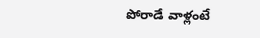పోరాడే వాళ్లంటే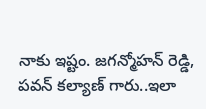నాకు ఇష్టం. జగన్మోహన్ రెడ్డి, పవన్ కల్యాణ్ గారు..ఇలా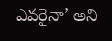ఎవరైనా’ అని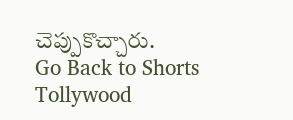చెప్పుకొచ్చారు.
Go Back to Shorts
Tollywood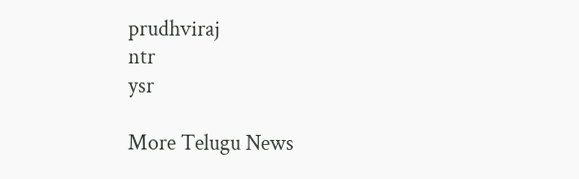prudhviraj
ntr
ysr

More Telugu News